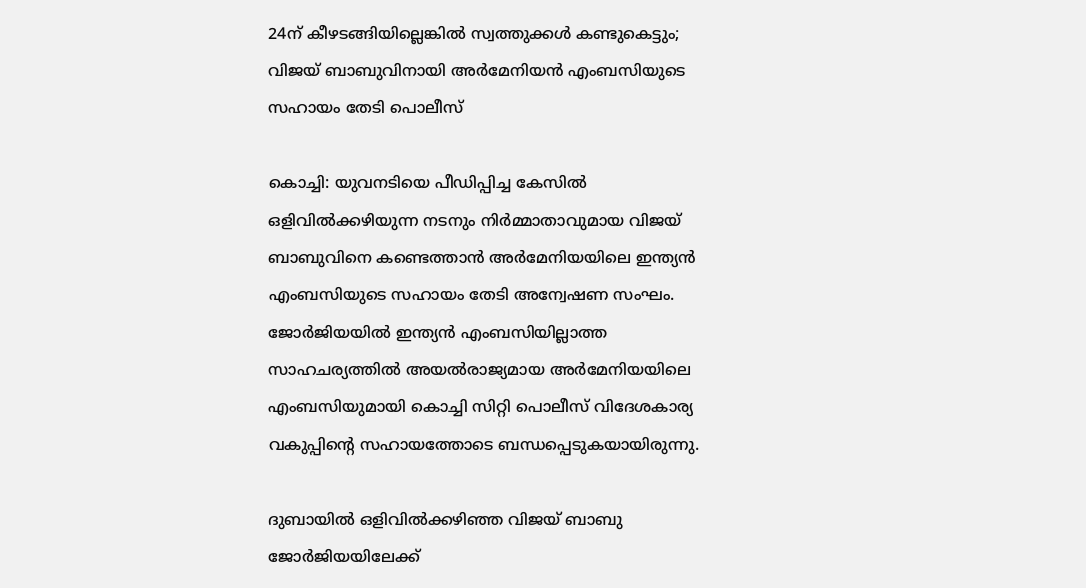24ന് കീഴടങ്ങിയില്ലെങ്കില്‍ സ്വത്തുക്കള്‍ കണ്ടുകെട്ടും; വിജയ് ബാബുവിനായി അര്‍മേനിയന്‍ എംബസിയുടെ സഹായം തേടി പൊലീസ്

കൊച്ചി: യുവനടിയെ പീഡിപ്പിച്ച കേസില്‍ ഒളിവില്‍ക്കഴിയുന്ന നടനും നിര്‍മ്മാതാവുമായ വിജയ് ബാബുവിനെ കണ്ടെത്താന്‍ അര്‍മേനിയയിലെ ഇന്ത്യന്‍ എംബസിയുടെ സഹായം തേടി അന്വേഷണ സംഘം. ജോര്‍ജിയയില്‍ ഇന്ത്യന്‍ എംബസിയില്ലാത്ത സാഹചര്യത്തില്‍ അയല്‍രാജ്യമായ അര്‍മേനിയയിലെ എംബസിയുമായി കൊച്ചി സിറ്റി പൊലീസ് വിദേശകാര്യ വകുപ്പിന്റെ സഹായത്തോടെ ബന്ധപ്പെടുകയായിരുന്നു.

ദുബായില്‍ ഒളിവില്‍ക്കഴിഞ്ഞ വിജയ് ബാബു ജോര്‍ജിയയിലേക്ക്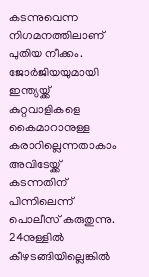കടന്നുവെന്ന നിഗമനത്തിലാണ് പുതിയ നീക്കം. ജോര്‍ജിയയുമായി ഇന്ത്യയ്ക്ക് കുറ്റവാളികളെ കൈമാറാനുള്ള കരാറില്ലെന്നതാകാം അവിടേയ്ക്ക് കടന്നതിന് പിന്നിലെന്ന് പൊലീസ് കരുതുന്നു. 24നുള്ളില്‍ കീഴടങ്ങിയില്ലെങ്കില്‍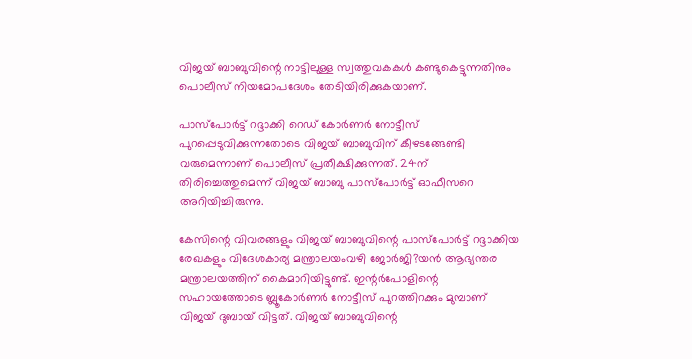വിജയ് ബാബുവിന്റെ നാട്ടിലുള്ള സ്വത്തുവകകള്‍ കണ്ടുകെട്ടുന്നതിനും പൊലീസ് നിയമോപദേശം തേടിയിരിക്കുകയാണ്.

പാസ്പോര്‍ട്ട് റദ്ദാക്കി റെഡ് കോര്‍ണര്‍ നോട്ടീസ് പുറപ്പെടുവിക്കുന്നതോടെ വിജയ് ബാബുവിന് കീഴടങ്ങേണ്ടി വരുമെന്നാണ് പൊലീസ് പ്രതീക്ഷിക്കുന്നത്. 24ന് തിരിച്ചെത്തുമെന്ന് വിജയ് ബാബു പാസ്പോര്‍ട്ട് ഓഫീസറെ അറിയിച്ചിരുന്നു.

കേസിന്റെ വിവരങ്ങളും വിജയ് ബാബുവിന്റെ പാസ്‌പോര്‍ട്ട് റദ്ദാക്കിയ രേഖകളും വിദേശകാര്യ മന്ത്രാലയംവഴി ജോര്‍ജി?യന്‍ ആഭ്യന്തര മന്ത്രാലയത്തിന് കൈമാറിയിട്ടുണ്ട്. ഇന്റര്‍പോളിന്റെ സഹായത്തോടെ ബ്ലൂകോര്‍ണര്‍ നോട്ടീസ് പുറത്തിറക്കും മുമ്പാണ് വിജയ് ദുബായ് വിട്ടത്. വിജയ് ബാബുവിന്റെ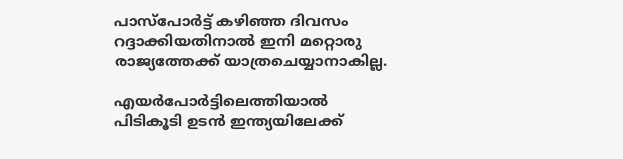പാസ്‌പോര്‍ട്ട് കഴിഞ്ഞ ദിവസം റദ്ദാക്കിയതിനാല്‍ ഇനി മറ്റൊരു രാജ്യത്തേക്ക് യാത്രചെയ്യാനാകില്ല.

എയര്‍പോര്‍ട്ടിലെത്തിയാല്‍ പിടികൂടി ഉടന്‍ ഇന്ത്യയിലേക്ക്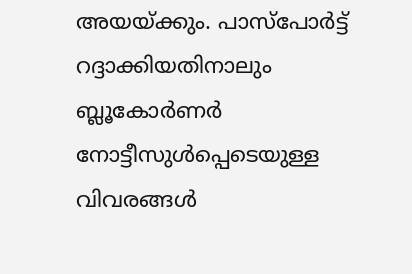അയയ്ക്കും. പാസ്‌പോര്‍ട്ട് റദ്ദാക്കിയതിനാലും ബ്ലൂകോര്‍ണര്‍ നോട്ടീസുള്‍പ്പെടെയുള്ള വിവരങ്ങള്‍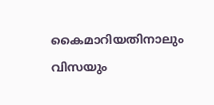കൈമാറിയതിനാലും വിസയും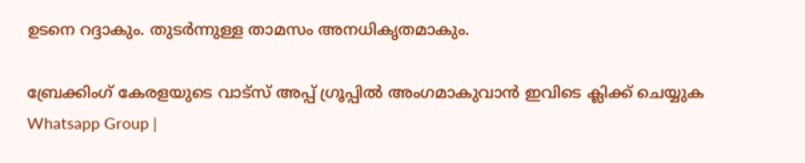ഉടനെ റദ്ദാകും. തുടര്‍ന്നുള്ള താമസം അനധികൃതമാകും.

ബ്രേക്കിംഗ് കേരളയുടെ വാട്സ് അപ്പ് ഗ്രൂപ്പിൽ അംഗമാകുവാൻ ഇവിടെ ക്ലിക്ക് ചെയ്യുക Whatsapp Group |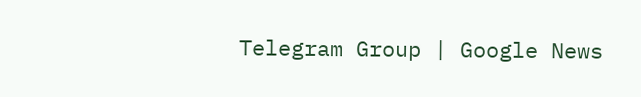Telegram Group | Google News